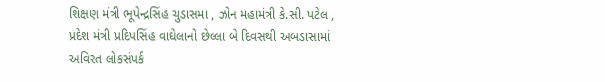શિક્ષણ મંત્રી ભૂપેન્દ્રસિંહ ચુડાસમા , ઝોન મહામંત્રી કે.સી. પટેલ , પ્રદેશ મંત્રી પ્રદિપસિંહ વાઘેલાનો છેલ્લા બે દિવસથી અબડાસામાં અવિરત લોકસંપર્ક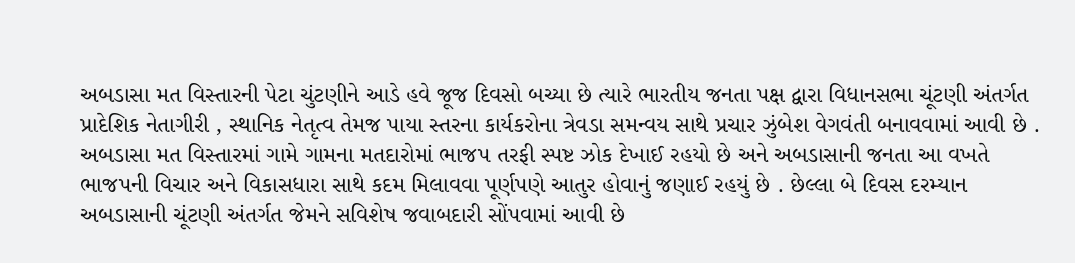અબડાસા મત વિસ્તારની પેટા ચુંટણીને આડે હવે જૂજ દિવસો બચ્યા છે ત્યારે ભારતીય જનતા પક્ષ દ્વારા વિધાનસભા ચૂંટણી અંતર્ગત પ્રાદેશિક નેતાગીરી , સ્થાનિક નેતૃત્વ તેમજ પાયા સ્તરના કાર્યકરોના ત્રેવડા સમન્વય સાથે પ્રચાર ઝુંબેશ વેગવંતી બનાવવામાં આવી છે . અબડાસા મત વિસ્તારમાં ગામે ગામના મતદારોમાં ભાજપ તરફી સ્પષ્ટ ઝોક દેખાઈ રહયો છે અને અબડાસાની જનતા આ વખતે ભાજપની વિચાર અને વિકાસધારા સાથે કદમ મિલાવવા પૂર્ણપણે આતુર હોવાનું જણાઈ રહયું છે . છેલ્લા બે દિવસ દરમ્યાન અબડાસાની ચૂંટણી અંતર્ગત જેમને સવિશેષ જવાબદારી સોંપવામાં આવી છે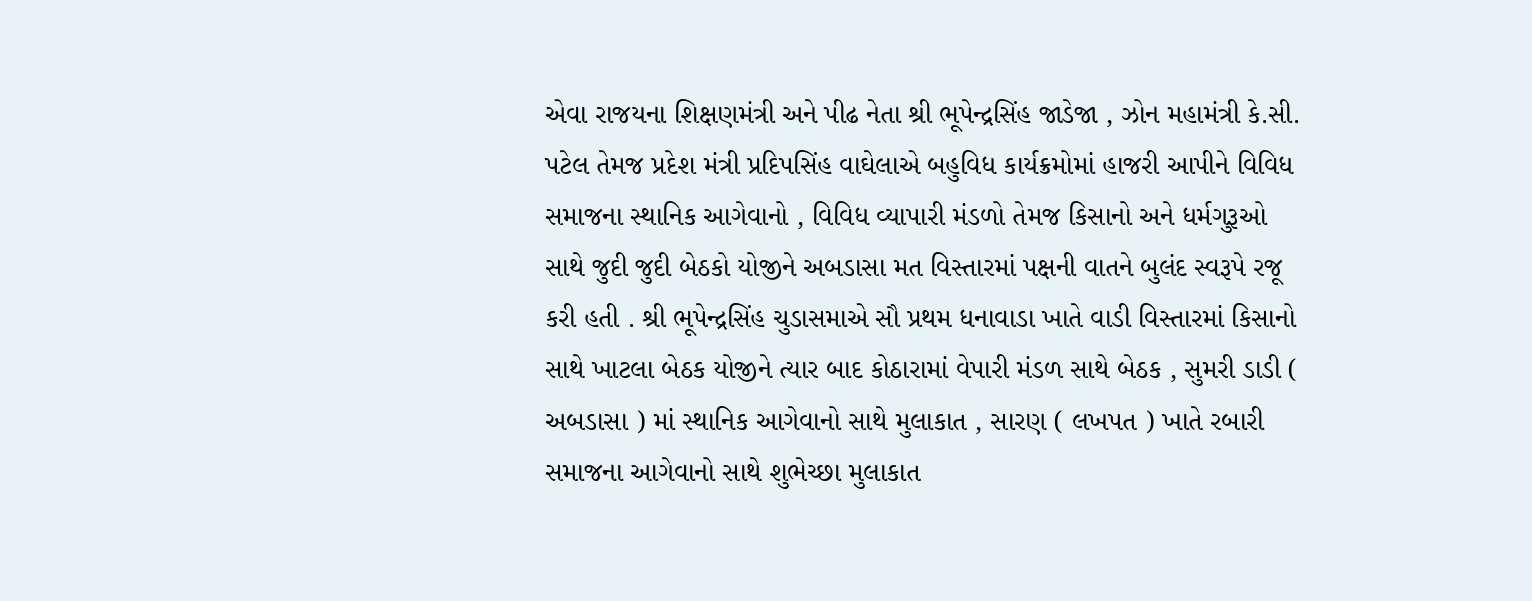એવા રાજયના શિક્ષણમંત્રી અને પીઢ નેતા શ્રી ભૂપેન્દ્રસિંહ જાડેજા , ઝોન મહામંત્રી કે.સી. પટેલ તેમજ પ્રદેશ મંત્રી પ્રદિપસિંહ વાઘેલાએ બહુવિધ કાર્યક્રમોમાં હાજરી આપીને વિવિધ સમાજના સ્થાનિક આગેવાનો , વિવિધ વ્યાપારી મંડળો તેમજ કિસાનો અને ધર્મગુરૂઓ સાથે જુદી જુદી બેઠકો યોજીને અબડાસા મત વિસ્તારમાં પક્ષની વાતને બુલંદ સ્વરૂપે રજૂ કરી હતી . શ્રી ભૂપેન્દ્રસિંહ ચુડાસમાએ સૌ પ્રથમ ધનાવાડા ખાતે વાડી વિસ્તારમાં કિસાનો સાથે ખાટલા બેઠક યોજીને ત્યાર બાદ કોઠારામાં વેપારી મંડળ સાથે બેઠક , સુમરી ડાડી ( અબડાસા ) માં સ્થાનિક આગેવાનો સાથે મુલાકાત , સારણ ( લખપત ) ખાતે રબારી સમાજના આગેવાનો સાથે શુભેચ્છા મુલાકાત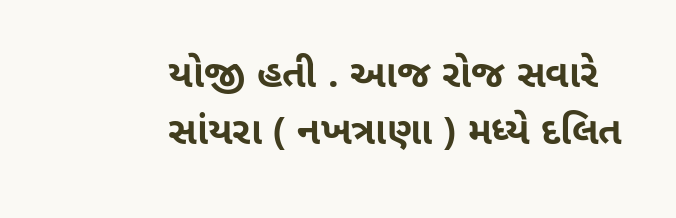યોજી હતી . આજ રોજ સવારે સાંયરા ( નખત્રાણા ) મધ્યે દલિત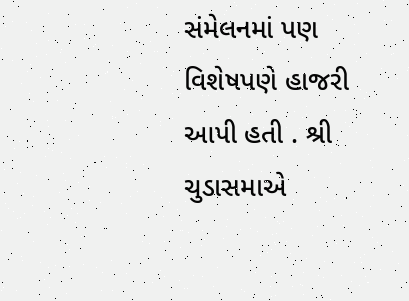સંમેલનમાં પણ વિશેષપણે હાજરી આપી હતી . શ્રી ચુડાસમાએ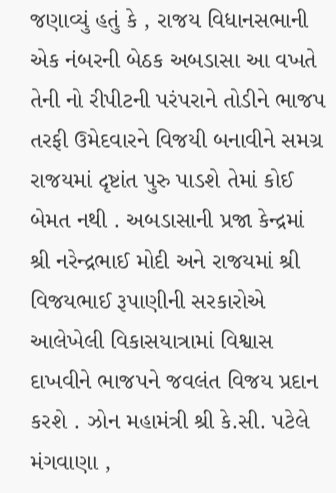જણાવ્યું હતું કે , રાજય વિધાનસભાની એક નંબરની બેઠક અબડાસા આ વખતે તેની નો રીપીટની પરંપરાને તોડીને ભાજપ તરફી ઉમેદવારને વિજયી બનાવીને સમગ્ર રાજયમાં દૃષ્ટાંત પુરુ પાડશે તેમાં કોઈ બેમત નથી . અબડાસાની પ્રજા કેન્દ્રમાં શ્રી નરેન્દ્રભાઈ મોદી અને રાજયમાં શ્રી વિજયભાઈ રૂપાણીની સરકારોએ આલેખેલી વિકાસયાત્રામાં વિશ્વાસ દાખવીને ભાજપને જવલંત વિજય પ્રદાન કરશે . ઝોન મહામંત્રી શ્રી કે.સી. પટેલે મંગવાણા ,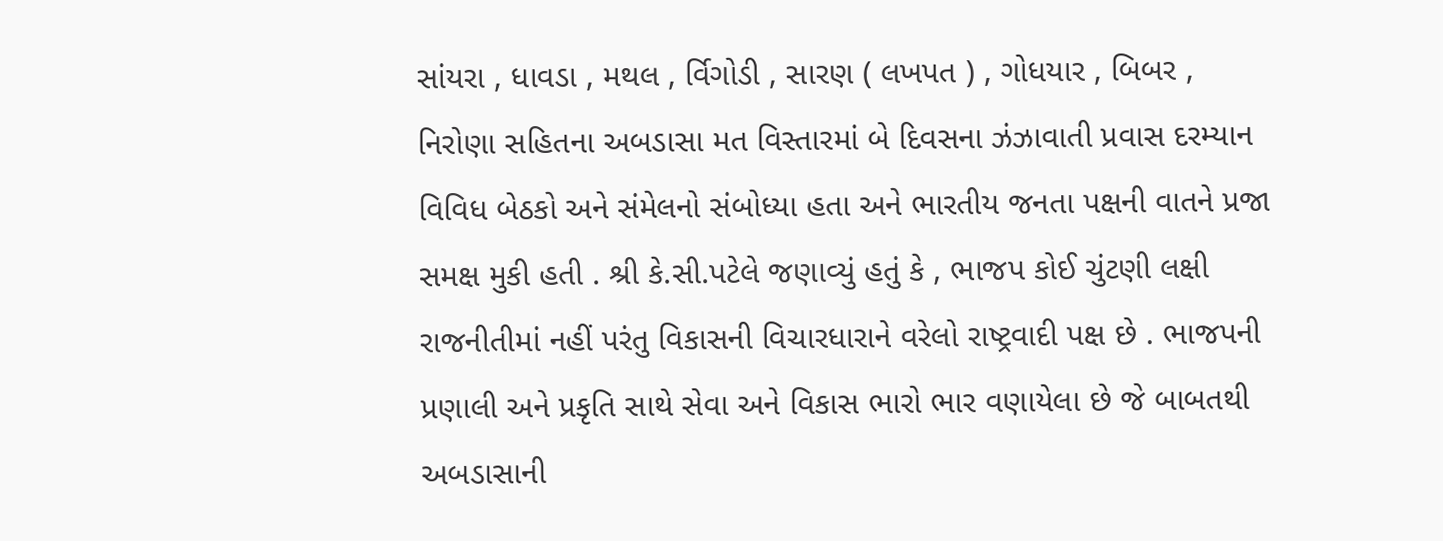સાંયરા , ધાવડા , મથલ , ર્વિગોડી , સારણ ( લખપત ) , ગોધયાર , બિબર , નિરોણા સહિતના અબડાસા મત વિસ્તારમાં બે દિવસના ઝંઝાવાતી પ્રવાસ દરમ્યાન વિવિધ બેઠકો અને સંમેલનો સંબોધ્યા હતા અને ભારતીય જનતા પક્ષની વાતને પ્રજા સમક્ષ મુકી હતી . શ્રી કે.સી.પટેલે જણાવ્યું હતું કે , ભાજપ કોઈ ચુંટણી લક્ષી રાજનીતીમાં નહીં પરંતુ વિકાસની વિચારધારાને વરેલો રાષ્ટ્રવાદી પક્ષ છે . ભાજપની પ્રણાલી અને પ્રકૃતિ સાથે સેવા અને વિકાસ ભારો ભાર વણાયેલા છે જે બાબતથી અબડાસાની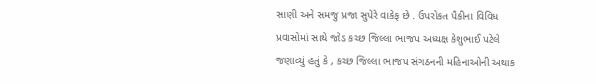સાણી અને સમજુ પ્રજા સુપેરે વાકેફ છે . ઉપરોકત પૈકીના વિવિધ પ્રવાસોમાં સાથે જોડ કચ્છ જિલ્લા ભાજપ અધ્યક્ષ કેશુભાઈ પટેલે જણાવ્યું હતું કે , કચ્છ જિલ્લા ભાજપ સંગઠનની મહિનાઓની અથાક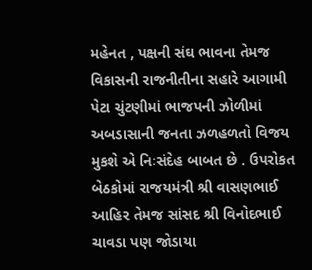મહેનત , પક્ષની સંઘ ભાવના તેમજ વિકાસની રાજનીતીના સહારે આગામી પેટા ચુંટણીમાં ભાજપની ઝોળીમાં અબડાસાની જનતા ઝળહળતો વિજય મુકશે એ નિઃસંદેહ બાબત છે . ઉપરોકત બેઠકોમાં રાજયમંત્રી શ્રી વાસણભાઈ આહિર તેમજ સાંસદ શ્રી વિનોદભાઈ ચાવડા પણ જોડાયા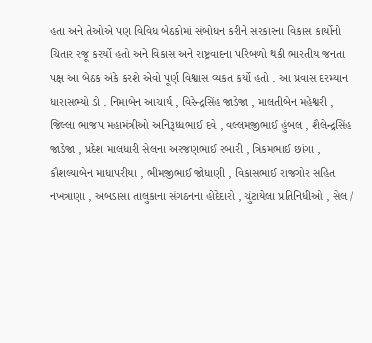હતા અને તેઓએ પણ વિવિધ બેઠકોમાં સંબોધન કરીને સરકારના વિકાસ કાર્યોનો ચિતાર રજૂ કરર્યો હતો અને વિકાસ અને રાષ્ટ્રવાદના પરિબળો થકી ભારતીય જનતા પક્ષ આ બેઠક અંકે કરશે એવો પૂર્ણ વિશ્વાસ વ્યકત કર્યો હતો . આ પ્રવાસ દરમ્યાન ધારાસભ્યો ડો . નિમાબેન આચાર્ય , વિરેન્દ્રસિંહ જાડેજા , માલતીબેન મહેશ્વરી , જિલ્લા ભાજપ મહામંત્રીઓ અનિરૂધ્ધભાઈ દવે , વલ્લમજીભાઈ હુંબલ , શૈલેન્દ્રસિંહ જાડેજા , પ્રદેશ માલધારી સેલના અરજણભાઈ રબારી , ત્રિકમભાઈ છાંગા , કૌશલ્યાબેન માધાપરીયા , ભીમજીભાઈ જોધાણી , વિકાસભાઈ રાજગોર સહિત નખત્રાણા , અબડાસા તાલુકાના સંગઠનના હોદેદારો , ચુંટાયેલા પ્રતિનિધીઓ , સેલ /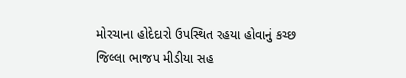મોરચાના હોદેદારો ઉપસ્થિત રહયા હોવાનું કચ્છ જિલ્લા ભાજપ મીડીયા સહ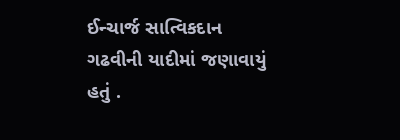ઈન્ચાર્જ સાત્વિકદાન ગઢવીની યાદીમાં જણાવાયું હતું .